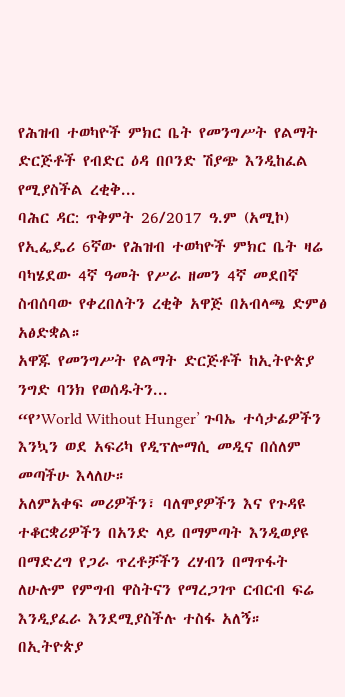የሕዝብ ተወካዮች ምክር ቤት የመንግሥት የልማት ድርጅቶች የብድር ዕዳ በቦንድ ሽያጭ እንዲከፈል የሚያስችል ረቂቅ...
ባሕር ዳር: ጥቅምት 26/2017 ዓ.ም (አሚኮ) የኢፌዴሪ 6ኛው የሕዝብ ተወካዮች ምክር ቤት ዛሬ ባካሄደው 4ኛ ዓመት የሥራ ዘመን 4ኛ መደበኛ ስብሰባው የቀረበለትን ረቂቅ አዋጅ በአብላጫ ድምፅ አፅድቋል።
አዋጁ የመንግሥት የልማት ድርጅቶች ከኢትዮጵያ ንግድ ባንክ የወሰዱትን...
“የ’World Without Hunger’ ጉባኤ ተሳታፊዎችን እንኳን ወደ አፍሪካ የዲፕሎማሲ መዲና በሰለም መጣችሁ እላለሁ።
አለምአቀፍ መሪዎችን፣ ባለሞያዎችን እና የጉዳዩ ተቆርቋሪዎችን በአንድ ላይ በማምጣት እንዲወያዩ በማድረግ የጋራ ጥረቶቻችን ረሃብን በማጥፋት ለሁሉም የምግብ ዋስትናን የማረጋገጥ ርብርብ ፍሬ እንዲያፈራ እንደሚያስችሉ ተስፋ አለኝ።
በኢትዮጵያ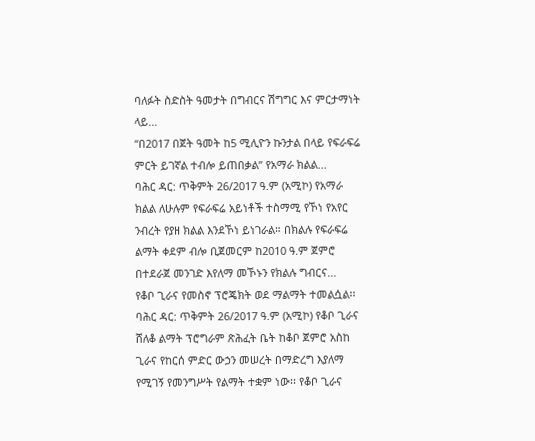ባለፉት ስድስት ዓመታት በግብርና ሽግግር እና ምርታማነት ላይ...
“በ2017 በጀት ዓመት ከ5 ሚሊዮን ኩንታል በላይ የፍራፍሬ ምርት ይገኛል ተብሎ ይጠበቃል” የአማራ ክልል...
ባሕር ዳር: ጥቅምት 26/2017 ዓ.ም (አሚኮ) የአማራ ክልል ለሁሉም የፍራፍሬ አይነቶች ተስማሚ የኾነ የአየር ንብረት የያዘ ክልል እንደኾነ ይነገራል። በክልሉ የፍራፍሬ ልማት ቀደም ብሎ ቢጀመርም ከ2010 ዓ.ም ጀምሮ በተደራጀ መንገድ እየለማ መኾኑን የክልሉ ግብርና...
የቆቦ ጊራና የመስኖ ፕሮጄክት ወደ ማልማት ተመልሷል፡፡
ባሕር ዳር: ጥቅምት 26/2017 ዓ.ም (አሚኮ) የቆቦ ጊራና ሸለቆ ልማት ፕሮግራም ጽሕፈት ቤት ከቆቦ ጀምሮ አስከ ጊራና የከርሰ ምድር ውኃን መሠረት በማድረግ እያለማ የሚገኝ የመንግሥት የልማት ተቋም ነው፡፡ የቆቦ ጊራና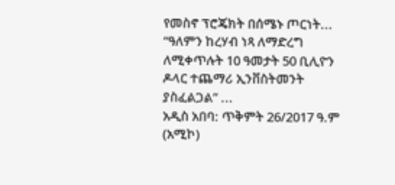የመስኖ ፕሮጄክት በሰሜኑ ጦርነት...
“ዓለምን ከረሃብ ነጻ ለማድረግ ለሚቀጥሉት 10 ዓመታት 50 ቢሊዮን ዶላር ተጨማሪ ኢንቨስትመንት ያስፈልጋል” ...
አዲስ አበባ: ጥቅምት 26/2017 ዓ.ም (አሚኮ)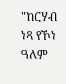"ከርሃብ ነጻ የኾነ ዓለም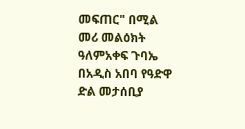መፍጠር" በሚል መሪ መልዕክት ዓለምአቀፍ ጉባኤ በአዲስ አበባ የዓድዋ ድል መታሰቢያ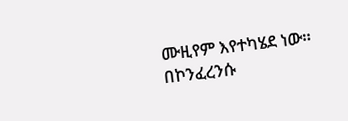ሙዚየም እየተካሄደ ነው። በኮንፈረንሱ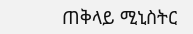ጠቅላይ ሚኒስትር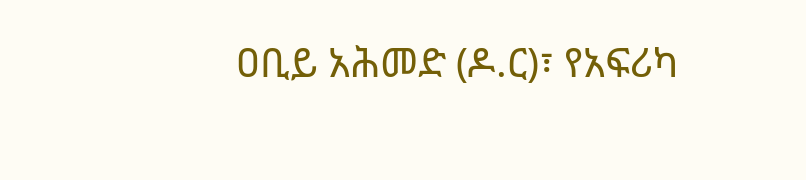ዐቢይ አሕመድ (ዶ.ር)፣ የአፍሪካ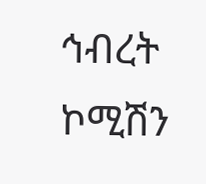ኅብረት ኮሚሽን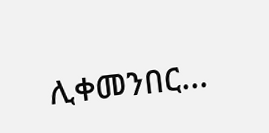ሊቀመንበር...